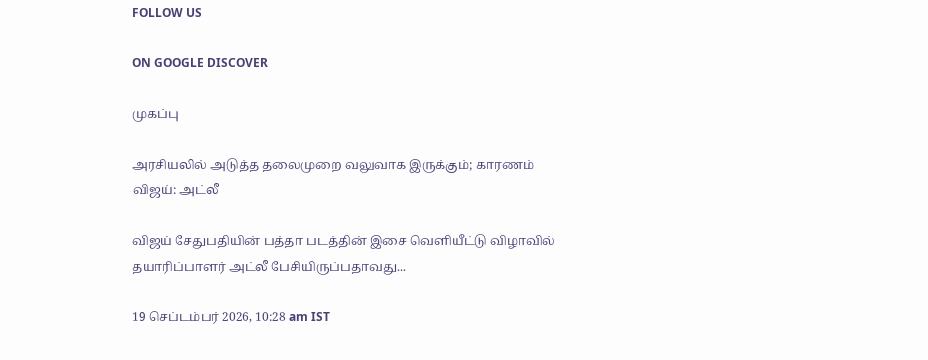FOLLOW US

ON GOOGLE DISCOVER

முகப்பு

அரசியலில் அடுத்த தலைமுறை வலுவாக இருக்கும்; காரணம் விஜய்: அட்லீ

விஜய் சேதுபதியின் பத்தா படத்தின் இசை வெளியீட்டு விழாவில் தயாரிப்பாளர் அட்லீ பேசியிருப்பதாவது...

19 செப்டம்பர் 2026, 10:28 am IST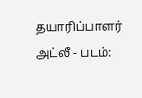தயாரிப்பாளர் அட்லீ - படம்: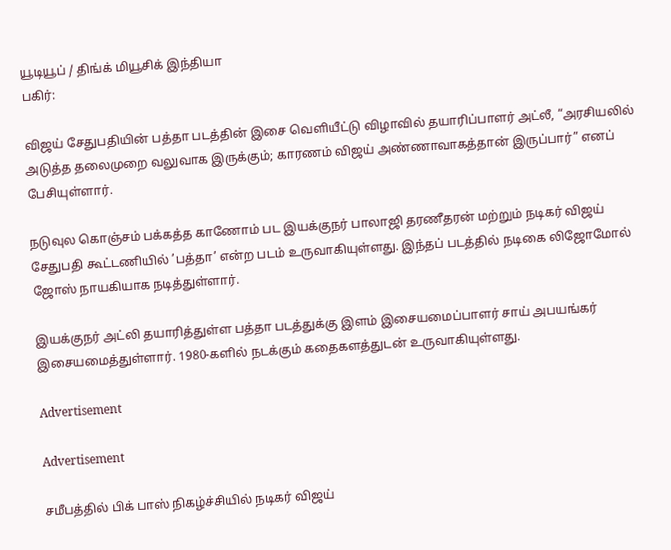யூடியூப் / திங்க் மியூசிக் இந்தியா
பகிர்:

விஜய் சேதுபதியின் பத்தா படத்தின் இசை வெளியீட்டு விழாவில் தயாரிப்பாளர் அட்லீ, “அரசியலில் அடுத்த தலைமுறை வலுவாக இருக்கும்; காரணம் விஜய் அண்ணாவாகத்தான் இருப்பார்” எனப் பேசியுள்ளார்.

நடுவுல கொஞ்சம் பக்கத்த காணோம் பட இயக்குநர் பாலாஜி தரணீதரன் மற்றும் நடிகர் விஜய் சேதுபதி கூட்டணியில் ’பத்தா’ என்ற படம் உருவாகியுள்ளது. இந்தப் படத்தில் நடிகை லிஜோமோல் ஜோஸ் நாயகியாக நடித்துள்ளார்.

இயக்குநர் அட்லி தயாரித்துள்ள பத்தா படத்துக்கு இளம் இசையமைப்பாளர் சாய் அபயங்கர் இசையமைத்துள்ளார். 1980-களில் நடக்கும் கதைகளத்துடன் உருவாகியுள்ளது.

Advertisement

Advertisement

சமீபத்தில் பிக் பாஸ் நிகழ்ச்சியில் நடிகர் விஜய்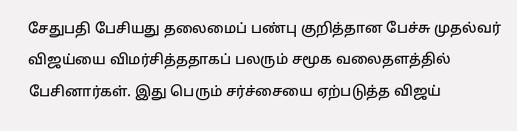சேதுபதி பேசியது தலைமைப் பண்பு குறித்தான பேச்சு முதல்வர் விஜய்யை விமர்சித்ததாகப் பலரும் சமூக வலைதளத்தில் பேசினார்கள். இது பெரும் சர்ச்சையை ஏற்படுத்த விஜய்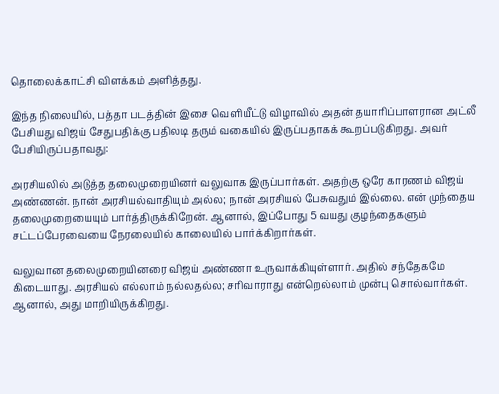தொலைக்காட்சி விளக்கம் அளித்தது.

இந்த நிலையில், பத்தா படத்தின் இசை வெளியீட்டு விழாவில் அதன் தயாரிப்பாளரான அட்லீ பேசியது விஜய் சேதுபதிக்கு பதிலடி தரும் வகையில் இருப்பதாகக் கூறப்படுகிறது. அவர் பேசியிருப்பதாவது:

அரசியலில் அடுத்த தலைமுறையினர் வலுவாக இருப்பார்கள். அதற்கு ஒரே காரணம் விஜய் அண்ணன். நான் அரசியல்வாதியும் அல்ல; நான் அரசியல் பேசுவதும் இல்லை. என் முந்தைய தலைமுறையையும் பார்த்திருக்கிறேன். ஆனால், இப்போது 5 வயது குழந்தைகளும் சட்டப்பேரவையை நேரலையில் காலையில் பார்க்கிறார்கள்.

வலுவான தலைமுறையினரை விஜய் அண்ணா உருவாக்கியுள்ளார். அதில் சந்தேகமே கிடையாது. அரசியல் எல்லாம் நல்லதல்ல; சரிவாராது என்றெல்லாம் முன்பு சொல்வார்கள். ஆனால், அது மாறியிருக்கிறது.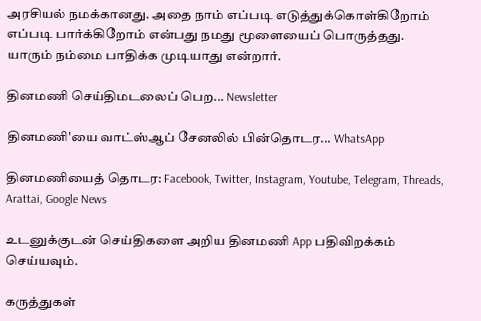அரசியல் நமக்கானது. அதை நாம் எப்படி எடுத்துக்கொள்கிறோம் எப்படி பார்க்கிறோம் என்பது நமது மூளையைப் பொருத்தது. யாரும் நம்மை பாதிக்க முடியாது என்றார்.

தினமணி செய்திமடலைப் பெற... Newsletter

தினமணி'யை வாட்ஸ்ஆப் சேனலில் பின்தொடர... WhatsApp

தினமணியைத் தொடர: Facebook, Twitter, Instagram, Youtube, Telegram, Threads, Arattai, Google News

உடனுக்குடன் செய்திகளை அறிய தினமணி App பதிவிறக்கம் செய்யவும்.

கருத்துகள்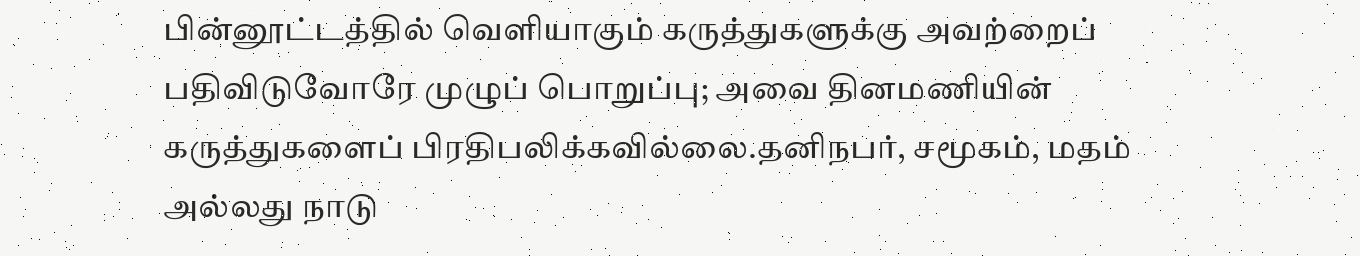பின்னூட்டத்தில் வெளியாகும் கருத்துகளுக்கு அவற்றைப் பதிவிடுவோரே முழுப் பொறுப்பு; அவை தினமணியின் கருத்துகளைப் பிரதிபலிக்கவில்லை.தனிநபர், சமூகம், மதம் அல்லது நாடு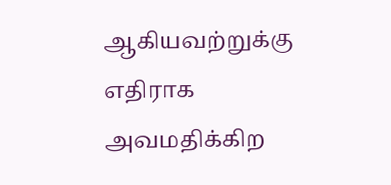ஆகியவற்றுக்கு எதிராக அவமதிக்கிற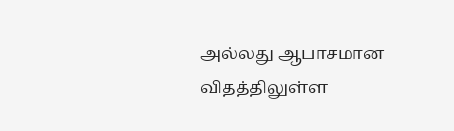அல்லது ஆபாசமான விதத்திலுள்ள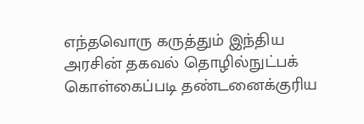எந்தவொரு கருத்தும் இந்திய அரசின் தகவல் தொழில்நுட்பக் கொள்கைப்படி தண்டனைக்குரிய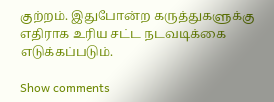குற்றம். இதுபோன்ற கருத்துகளுக்கு எதிராக உரிய சட்ட நடவடிக்கை எடுக்கப்படும்.

Show comments